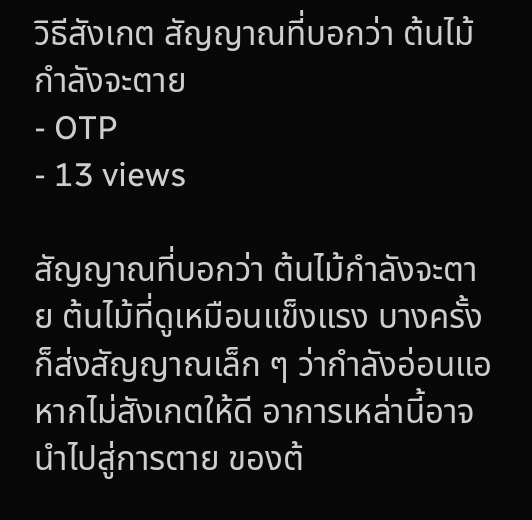วิธีสังเกต สัญญาณที่บอกว่า ต้นไม้กำลังจะตาย
- OTP
- 13 views

สัญญาณที่บอกว่า ต้นไม้กำลังจะตาย ต้นไม้ที่ดูเหมือนแข็งแรง บางครั้งก็ส่งสัญญาณเล็ก ๆ ว่ากำลังอ่อนแอ หากไม่สังเกตให้ดี อาการเหล่านี้อาจนำไปสู่การตาย ของต้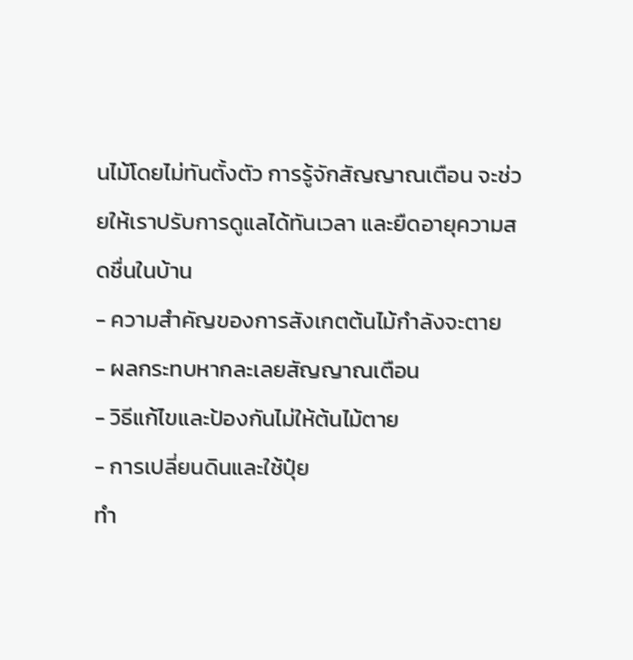นไม้โดยไม่ทันตั้งตัว การรู้จักสัญญาณเตือน จะช่วยให้เราปรับการดูแลได้ทันเวลา และยืดอายุความสดชื่นในบ้าน
- ความสำคัญของการสังเกตต้นไม้กำลังจะตาย
- ผลกระทบหากละเลยสัญญาณเตือน
- วิธีแก้ไขและป้องกันไม่ให้ต้นไม้ตาย
- การเปลี่ยนดินและใช้ปุ๋ย
ทำ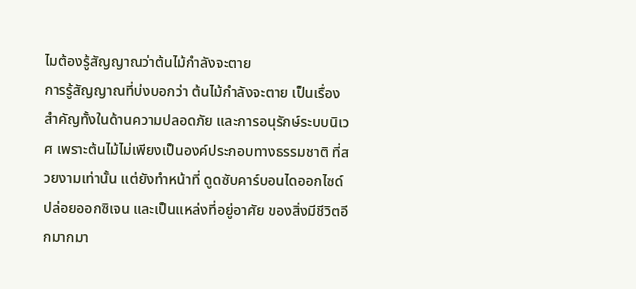ไมต้องรู้สัญญาณว่าต้นไม้กำลังจะตาย
การรู้สัญญาณที่บ่งบอกว่า ต้นไม้กำลังจะตาย เป็นเรื่องสำคัญทั้งในด้านความปลอดภัย และการอนุรักษ์ระบบนิเวศ เพราะต้นไม้ไม่เพียงเป็นองค์ประกอบทางธรรมชาติ ที่สวยงามเท่านั้น แต่ยังทำหน้าที่ ดูดซับคาร์บอนไดออกไซด์ ปล่อยออกซิเจน และเป็นแหล่งที่อยู่อาศัย ของสิ่งมีชีวิตอีกมากมา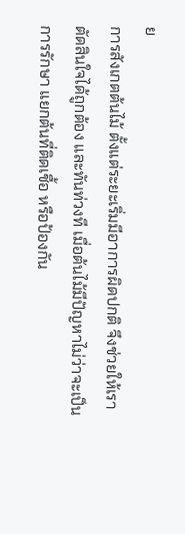ย
การสังเกตต้นไม้ ตั้งแต่ระยะเริ่มมีอาการผิดปกติ จึงช่วยให้เราตัดสินใจได้ถูกต้อง และทันท่วงที เมื่อต้นไม้มีปัญหาไม่ว่าจะเป็นการรักษา แยกต้นที่ติดเชื้อ หรือป้องกัน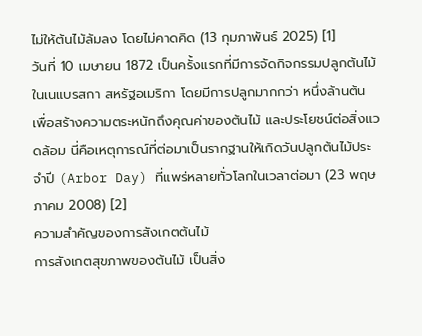ไม่ให้ต้นไม้ล้มลง โดยไม่คาดคิด (13 กุมภาพันธ์ 2025) [1]
วันที่ 10 เมษายน 1872 เป็นครั้งแรกที่มีการจัดกิจกรรมปลูกต้นไม้ในเนแบรสกา สหรัฐอเมริกา โดยมีการปลูกมากกว่า หนึ่งล้านต้น เพื่อสร้างความตระหนักถึงคุณค่าของต้นไม้ และประโยชน์ต่อสิ่งแวดล้อม นี่คือเหตุการณ์ที่ต่อมาเป็นรากฐานให้เกิดวันปลูกต้นไม้ประจำปี (Arbor Day) ที่แพร่หลายทั่วโลกในเวลาต่อมา (23 พฤษภาคม 2008) [2]
ความสำคัญของการสังเกตต้นไม้
การสังเกตสุขภาพของต้นไม้ เป็นสิ่ง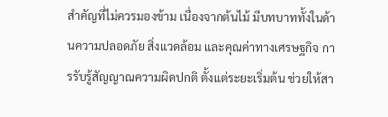สำคัญที่ไม่ควรมองข้าม เนื่องจากต้นไม้ มีบทบาททั้งในด้านความปลอดภัย สิ่งแวดล้อม และคุณค่าทางเศรษฐกิจ การรับรู้สัญญาณความผิดปกติ ตั้งแต่ระยะเริ่มต้น ช่วยให้สา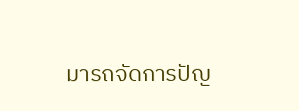มารถจัดการปัญ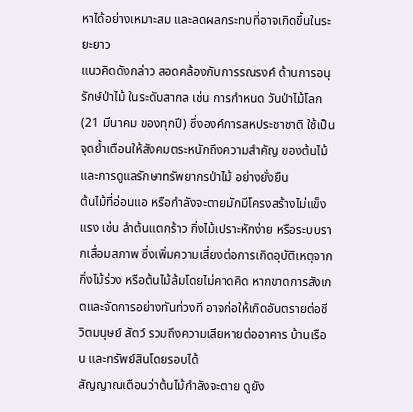หาได้อย่างเหมาะสม และลดผลกระทบที่อาจเกิดขึ้นในระยะยาว
แนวคิดดังกล่าว สอดคล้องกับการรณรงค์ ด้านการอนุรักษ์ป่าไม้ ในระดับสากล เช่น การกำหนด วันป่าไม้โลก (21 มีนาคม ของทุกปี) ซึ่งองค์การสหประชาชาติ ใช้เป็นจุดย้ำเตือนให้สังคมตระหนักถึงความสำคัญ ของต้นไม้และการดูแลรักษาทรัพยากรป่าไม้ อย่างยั่งยืน
ต้นไม้ที่อ่อนแอ หรือกำลังจะตายมักมีโครงสร้างไม่แข็งแรง เช่น ลำต้นแตกร้าว กิ่งไม้เปราะหักง่าย หรือระบบรากเสื่อมสภาพ ซึ่งเพิ่มความเสี่ยงต่อการเกิดอุบัติเหตุจากกิ่งไม้ร่วง หรือต้นไม้ล้มโดยไม่คาดคิด หากขาดการสังเกตและจัดการอย่างทันท่วงที อาจก่อให้เกิดอันตรายต่อชีวิตมนุษย์ สัตว์ รวมถึงความเสียหายต่ออาคาร บ้านเรือน และทรัพย์สินโดยรอบได้
สัญญาณเตือนว่าต้นไม้กำลังจะตาย ดูยัง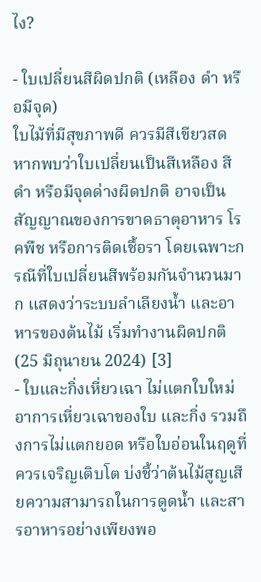ไง?

- ใบเปลี่ยนสีผิดปกติ (เหลือง ดำ หรือมีจุด)
ใบไม้ที่มีสุขภาพดี ควรมีสีเขียวสด หากพบว่าใบเปลี่ยนเป็นสีเหลือง สีดำ หรือมีจุดด่างผิดปกติ อาจเป็นสัญญาณของการขาดธาตุอาหาร โรคพืช หรือการติดเชื้อรา โดยเฉพาะกรณีที่ใบเปลี่ยนสีพร้อมกันจำนวนมาก แสดงว่าระบบลำเลียงน้ำ และอาหารของต้นไม้ เริ่มทำงานผิดปกติ (25 มิถุนายน 2024) [3]
- ใบและกิ่งเหี่ยวเฉา ไม่แตกใบใหม่
อาการเหี่ยวเฉาของใบ และกิ่ง รวมถึงการไม่แตกยอด หรือใบอ่อนในฤดูที่ควรเจริญเติบโต บ่งชี้ว่าต้นไม้สูญเสียความสามารถในการดูดน้ำ และสารอาหารอย่างเพียงพอ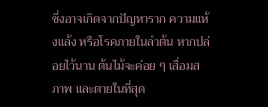ซึ่งอาจเกิดจากปัญหาราก ความแห้งแล้ง หรือโรคภายในลำต้น หากปล่อยไว้นาน ต้นไม้จะค่อย ๆ เสื่อมสภาพ และตายในที่สุด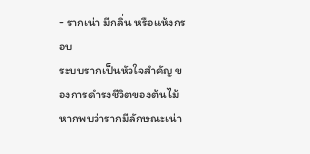- รากเน่า มีกลิ่น หรือแห้งกรอบ
ระบบรากเป็นหัวใจสำคัญ ของการดำรงชีวิตของต้นไม้ หากพบว่ารากมีลักษณะเน่า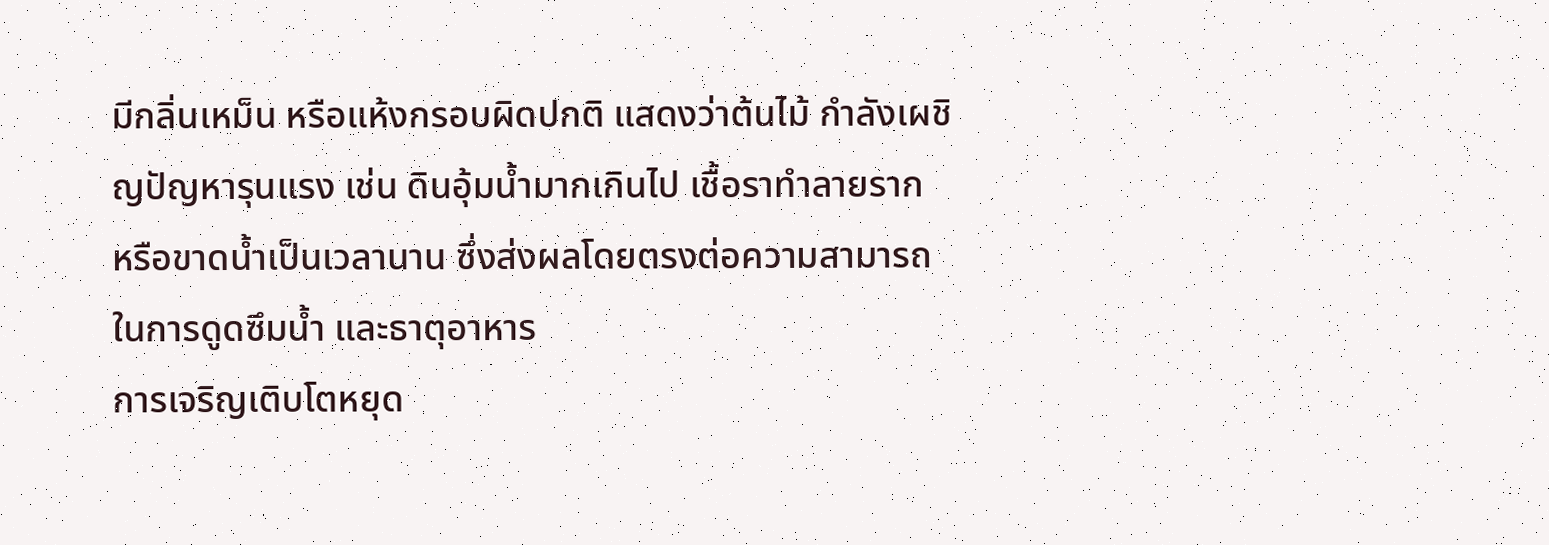มีกลิ่นเหม็น หรือแห้งกรอบผิดปกติ แสดงว่าต้นไม้ กำลังเผชิญปัญหารุนแรง เช่น ดินอุ้มน้ำมากเกินไป เชื้อราทำลายราก หรือขาดน้ำเป็นเวลานาน ซึ่งส่งผลโดยตรงต่อความสามารถ ในการดูดซึมน้ำ และธาตุอาหาร
การเจริญเติบโตหยุด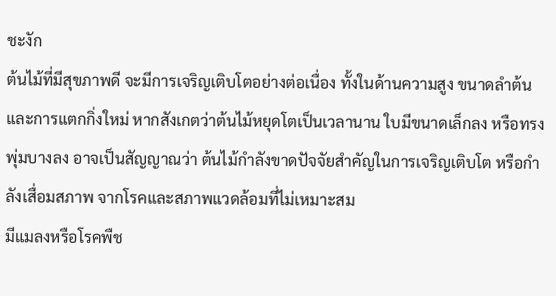ชะงัก
ต้นไม้ที่มีสุขภาพดี จะมีการเจริญเติบโตอย่างต่อเนื่อง ทั้งในด้านความสูง ขนาดลำต้น และการแตกกิ่งใหม่ หากสังเกตว่าต้นไม้หยุดโตเป็นเวลานาน ใบมีขนาดเล็กลง หรือทรงพุ่มบางลง อาจเป็นสัญญาณว่า ต้นไม้กำลังขาดปัจจัยสำคัญในการเจริญเติบโต หรือกำลังเสื่อมสภาพ จากโรคและสภาพแวดล้อมที่ไม่เหมาะสม
มีแมลงหรือโรคพืช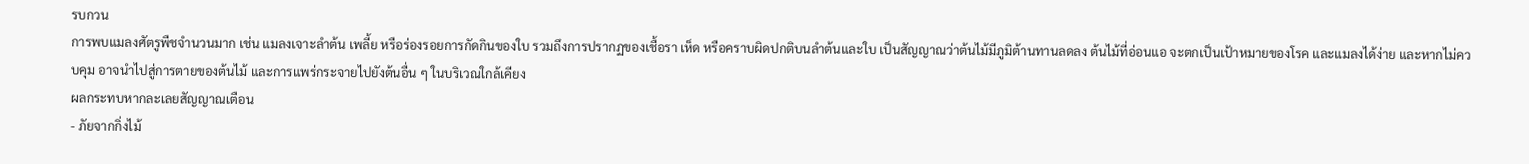รบกวน
การพบแมลงศัตรูพืชจำนวนมาก เช่น แมลงเจาะลำต้น เพลี้ย หรือร่องรอยการกัดกินของใบ รวมถึงการปรากฏของเชื้อรา เห็ด หรือคราบผิดปกติบนลำต้นและใบ เป็นสัญญาณว่าต้นไม้มีภูมิต้านทานลดลง ต้นไม้ที่อ่อนแอ จะตกเป็นเป้าหมายของโรค และแมลงได้ง่าย และหากไม่ควบคุม อาจนำไปสู่การตายของต้นไม้ และการแพร่กระจายไปยังต้นอื่น ๆ ในบริเวณใกล้เคียง
ผลกระทบหากละเลยสัญญาณเตือน
- ภัยจากกิ่งไม้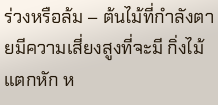ร่วงหรือล้ม – ต้นไม้ที่กำลังตายมีความเสี่ยงสูงที่จะมี กิ่งไม้แตกหัก ห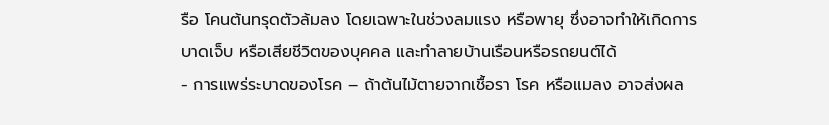รือ โคนต้นทรุดตัวล้มลง โดยเฉพาะในช่วงลมแรง หรือพายุ ซึ่งอาจทำให้เกิดการบาดเจ็บ หรือเสียชีวิตของบุคคล และทำลายบ้านเรือนหรือรถยนต์ได้
- การแพร่ระบาดของโรค – ถ้าต้นไม้ตายจากเชื้อรา โรค หรือแมลง อาจส่งผล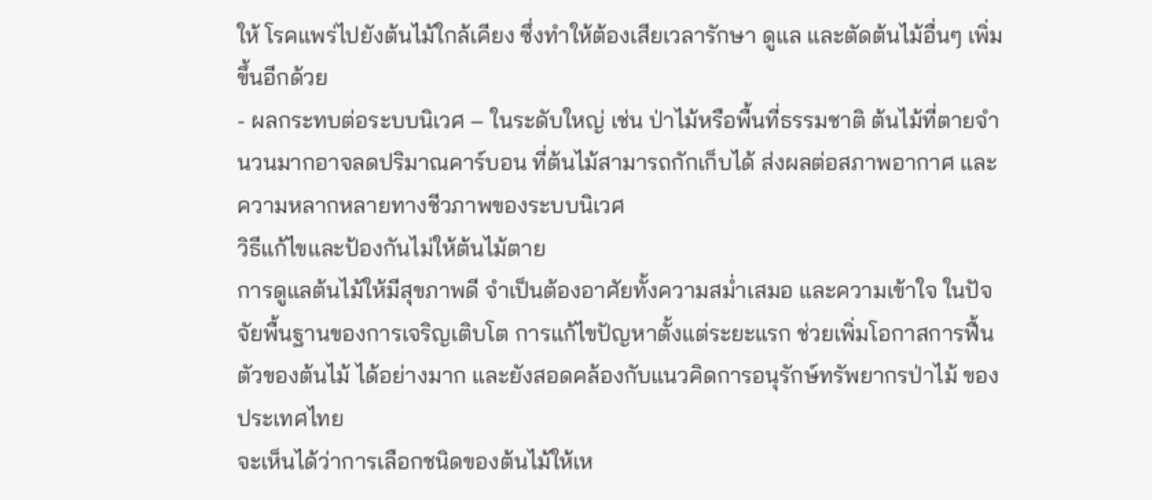ให้ โรคแพร่ไปยังต้นไม้ใกล้เคียง ซึ่งทำให้ต้องเสียเวลารักษา ดูแล และตัดต้นไม้อื่นๆ เพิ่มขึ้นอีกด้วย
- ผลกระทบต่อระบบนิเวศ – ในระดับใหญ่ เช่น ป่าไม้หรือพื้นที่ธรรมชาติ ต้นไม้ที่ตายจำนวนมากอาจลดปริมาณคาร์บอน ที่ต้นไม้สามารถกักเก็บได้ ส่งผลต่อสภาพอากาศ และความหลากหลายทางชีวภาพของระบบนิเวศ
วิธีแก้ไขและป้องกันไม่ให้ต้นไม้ตาย
การดูแลต้นไม้ให้มีสุขภาพดี จำเป็นต้องอาศัยทั้งความสม่ำเสมอ และความเข้าใจ ในปัจจัยพื้นฐานของการเจริญเติบโต การแก้ไขปัญหาตั้งแต่ระยะแรก ช่วยเพิ่มโอกาสการฟื้นตัวของต้นไม้ ได้อย่างมาก และยังสอดคล้องกับแนวคิดการอนุรักษ์ทรัพยากรป่าไม้ ของประเทศไทย
จะเห็นได้ว่าการเลือกชนิดของต้นไม้ให้เห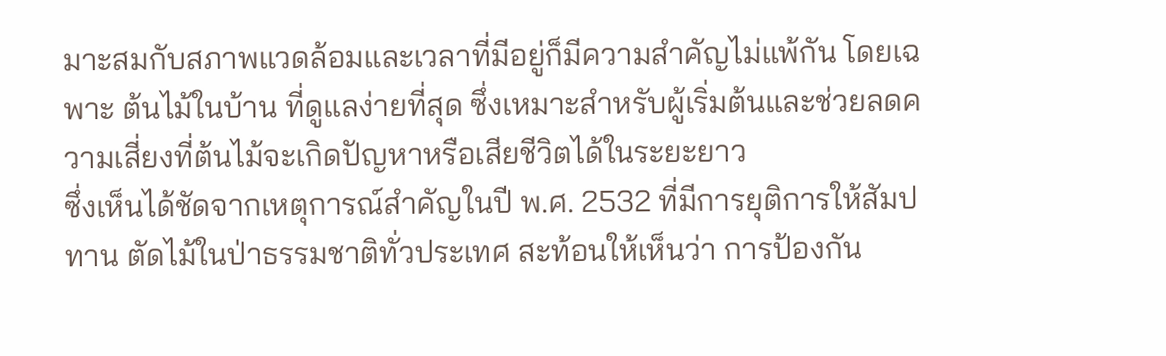มาะสมกับสภาพแวดล้อมและเวลาที่มีอยู่ก็มีความสำคัญไม่แพ้กัน โดยเฉพาะ ต้นไม้ในบ้าน ที่ดูแลง่ายที่สุด ซึ่งเหมาะสำหรับผู้เริ่มต้นและช่วยลดความเสี่ยงที่ต้นไม้จะเกิดปัญหาหรือเสียชีวิตได้ในระยะยาว
ซึ่งเห็นได้ชัดจากเหตุการณ์สำคัญในปี พ.ศ. 2532 ที่มีการยุติการให้สัมปทาน ตัดไม้ในป่าธรรมชาติทั่วประเทศ สะท้อนให้เห็นว่า การป้องกัน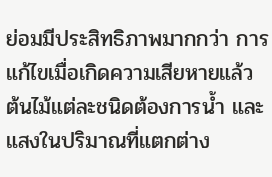ย่อมมีประสิทธิภาพมากกว่า การแก้ไขเมื่อเกิดความเสียหายแล้ว ต้นไม้แต่ละชนิดต้องการน้ำ และแสงในปริมาณที่แตกต่าง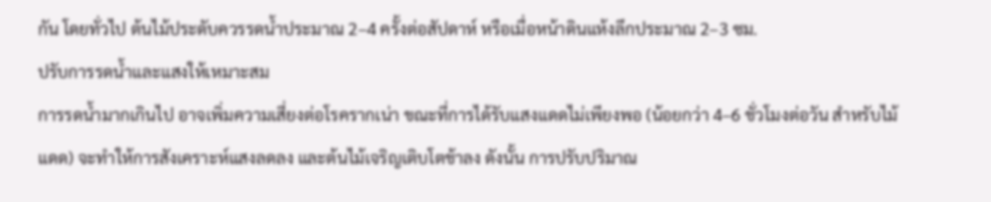กัน โดยทั่วไป ต้นไม้ประดับควรรดน้ำประมาณ 2–4 ครั้งต่อสัปดาห์ หรือเมื่อหน้าดินแห้งลึกประมาณ 2–3 ซม.
ปรับการรดน้ำและแสงให้เหมาะสม
การรดน้ำมากเกินไป อาจเพิ่มความเสี่ยงต่อโรครากเน่า ขณะที่การได้รับแสงแดดไม่เพียงพอ (น้อยกว่า 4–6 ชั่วโมงต่อวัน สำหรับไม้แดด) จะทำให้การสังเคราะห์แสงลดลง และต้นไม้เจริญเติบโตช้าลง ดังนั้น การปรับปริมาณ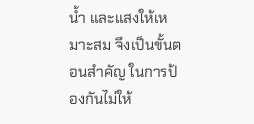น้ำ และแสงให้เหมาะสม จึงเป็นขั้นตอนสำคัญ ในการป้องกันไม่ให้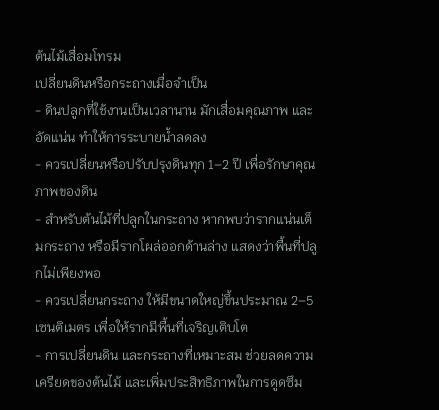ต้นไม้เสื่อมโทรม
เปลี่ยนดินหรือกระถางเมื่อจำเป็น
- ดินปลูกที่ใช้งานเป็นเวลานาน มักเสื่อมคุณภาพ และอัดแน่น ทำให้การระบายน้ำลดลง
- ควรเปลี่ยนหรือปรับปรุงดินทุก 1–2 ปี เพื่อรักษาคุณภาพของดิน
- สำหรับต้นไม้ที่ปลูกในกระถาง หากพบว่ารากแน่นเต็มกระถาง หรือมีรากโผล่ออกด้านล่าง แสดงว่าพื้นที่ปลูกไม่เพียงพอ
- ควรเปลี่ยนกระถาง ให้มีขนาดใหญ่ขึ้นประมาณ 2–5 เซนติเมตร เพื่อให้รากมีพื้นที่เจริญเติบโต
- การเปลี่ยนดิน และกระถางที่เหมาะสม ช่วยลดความเครียดของต้นไม้ และเพิ่มประสิทธิภาพในการดูดซึม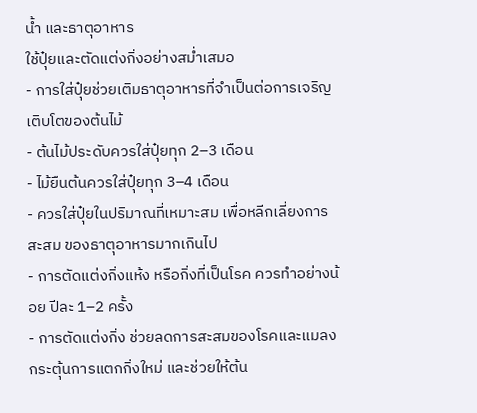น้ำ และธาตุอาหาร
ใช้ปุ๋ยและตัดแต่งกิ่งอย่างสม่ำเสมอ
- การใส่ปุ๋ยช่วยเติมธาตุอาหารที่จำเป็นต่อการเจริญเติบโตของต้นไม้
- ต้นไม้ประดับควรใส่ปุ๋ยทุก 2–3 เดือน
- ไม้ยืนต้นควรใส่ปุ๋ยทุก 3–4 เดือน
- ควรใส่ปุ๋ยในปริมาณที่เหมาะสม เพื่อหลีกเลี่ยงการสะสม ของธาตุอาหารมากเกินไป
- การตัดแต่งกิ่งแห้ง หรือกิ่งที่เป็นโรค ควรทำอย่างน้อย ปีละ 1–2 ครั้ง
- การตัดแต่งกิ่ง ช่วยลดการสะสมของโรคและแมลง กระตุ้นการแตกกิ่งใหม่ และช่วยให้ต้น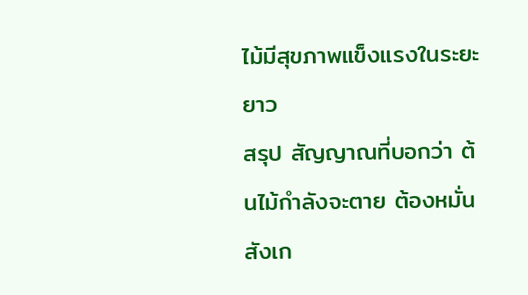ไม้มีสุขภาพแข็งแรงในระยะยาว
สรุป สัญญาณที่บอกว่า ต้นไม้กำลังจะตาย ต้องหมั่นสังเก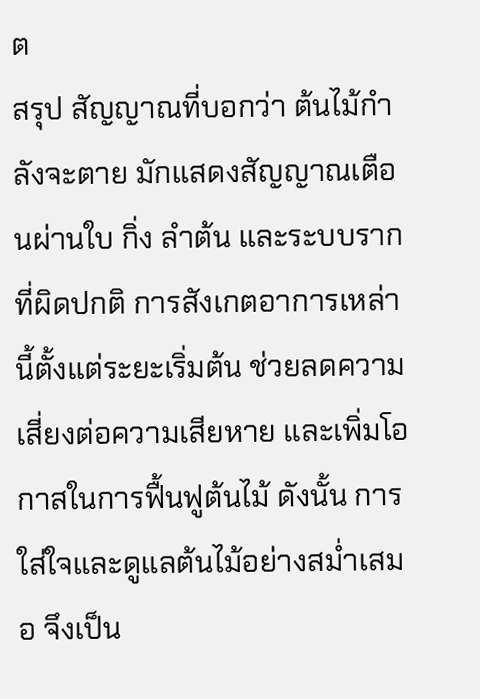ต
สรุป สัญญาณที่บอกว่า ต้นไม้กำลังจะตาย มักแสดงสัญญาณเตือนผ่านใบ กิ่ง ลำต้น และระบบรากที่ผิดปกติ การสังเกตอาการเหล่านี้ตั้งแต่ระยะเริ่มต้น ช่วยลดความเสี่ยงต่อความเสียหาย และเพิ่มโอกาสในการฟื้นฟูต้นไม้ ดังนั้น การใส่ใจและดูแลต้นไม้อย่างสม่ำเสมอ จึงเป็น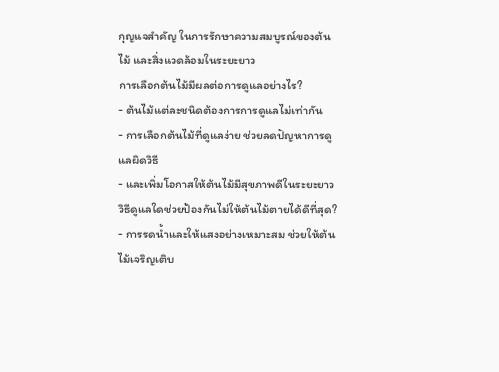กุญแจสำคัญ ในการรักษาความสมบูรณ์ของต้นไม้ และสิ่งแวดล้อมในระยะยาว
การเลือกต้นไม้มีผลต่อการดูแลอย่างไร?
- ต้นไม้แต่ละชนิดต้องการการดูแลไม่เท่ากัน
- การเลือกต้นไม้ที่ดูแลง่าย ช่วยลดปัญหาการดูแลผิดวิธี
- และเพิ่มโอกาสให้ต้นไม้มีสุขภาพดีในระยะยาว
วิธีดูแลใดช่วยป้องกันไม่ให้ต้นไม้ตายได้ดีที่สุด?
- การรดน้ำและให้แสงอย่างเหมาะสม ช่วยให้ต้นไม้เจริญเติบ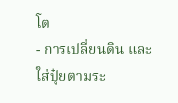โต
- การเปลี่ยนดิน และใส่ปุ๋ยตามระ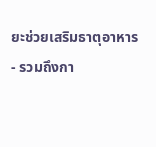ยะช่วยเสริมธาตุอาหาร
- รวมถึงกา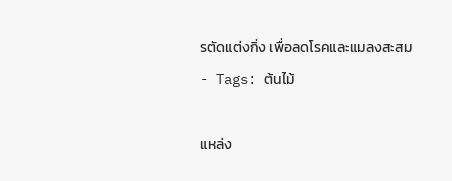รตัดแต่งกิ่ง เพื่อลดโรคและแมลงสะสม
- Tags: ต้นไม้

แหล่ง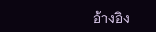อ้างอิง